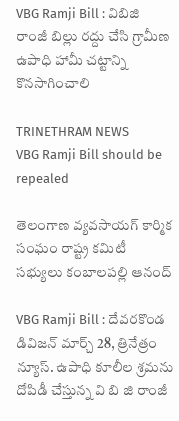VBG Ramji Bill : విబిజి రాంజీ బిల్లు రద్దు చేసి గ్రామీణ ఉపాధి హామీ చట్టాన్ని కొనసాగించాలి

TRINETHRAM NEWS
VBG Ramji Bill should be repealed

తెలంగాణ వ్యవసాయగ్ కార్మిక సంఘం రాష్ట్ర కమిటీ సభ్యులు కంబాలపల్లి ఆనంద్

VBG Ramji Bill : దేవరకొండ డివిజన్ మార్చ్ 28, త్రినేత్రం న్యూస్. ఉపాధి కూలీల శ్రమను దోపిడీ చేస్తున్న వి బి జి రాంజీ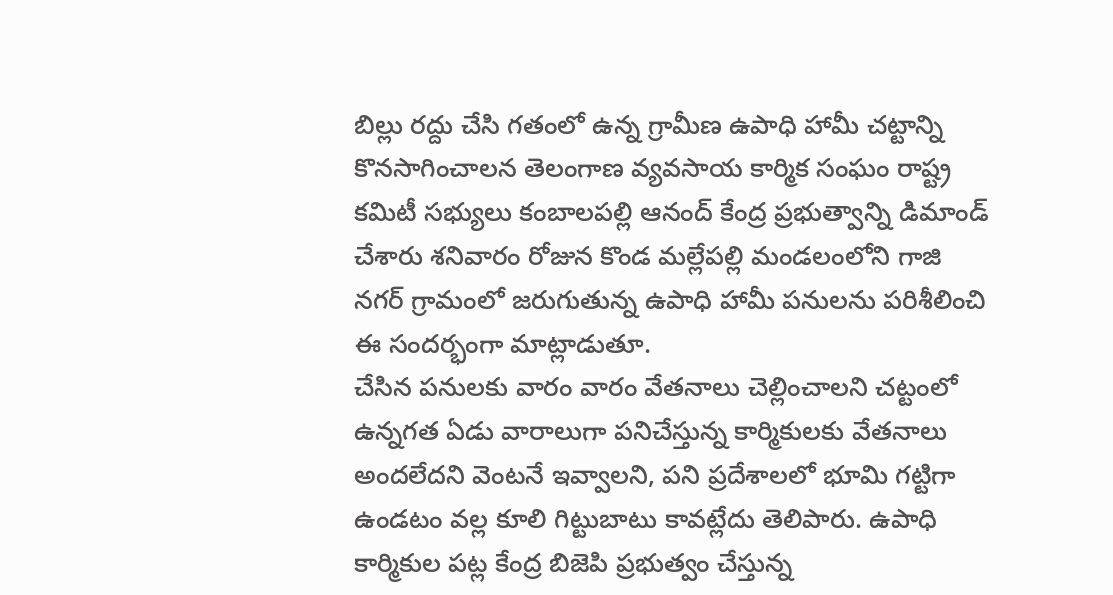బిల్లు రద్దు చేసి గతంలో ఉన్న గ్రామీణ ఉపాధి హామీ చట్టాన్ని కొనసాగించాలన తెలంగాణ వ్యవసాయ కార్మిక సంఘం రాష్ట్ర కమిటీ సభ్యులు కంబాలపల్లి ఆనంద్ కేంద్ర ప్రభుత్వాన్ని డిమాండ్ చేశారు శనివారం రోజున కొండ మల్లేపల్లి మండలంలోని గాజి నగర్ గ్రామంలో జరుగుతున్న ఉపాధి హామీ పనులను పరిశీలించి ఈ సందర్భంగా మాట్లాడుతూ.
చేసిన పనులకు వారం వారం వేతనాలు చెల్లించాలని చట్టంలో ఉన్నగత ఏడు వారాలుగా పనిచేస్తున్న కార్మికులకు వేతనాలు అందలేదని వెంటనే ఇవ్వాలని, పని ప్రదేశాలలో భూమి గట్టిగా ఉండటం వల్ల కూలి గిట్టుబాటు కావట్లేదు తెలిపారు. ఉపాధి కార్మికుల పట్ల కేంద్ర బిజెపి ప్రభుత్వం చేస్తున్న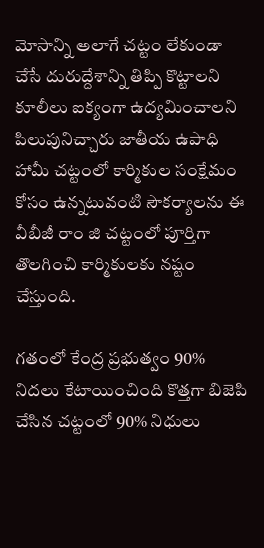మోసాన్ని అలాగే చట్టం లేకుండా చేసే దురుద్దేశాన్ని తిప్పి కొట్టాలని కూలీలు ఐక్యంగా ఉద్యమించాలని పిలుపునిచ్చారు జాతీయ ఉపాధి హామీ చట్టంలో కార్మికుల సంక్షేమం కోసం ఉన్నటువంటి సౌకర్యాలను ఈ వీబీజీ రాం జి చట్టంలో పూర్తిగా తొలగించి కార్మికులకు నష్టం చేస్తుంది.

గతంలో కేంద్ర ప్రభుత్వం 90% నిదలు కేటాయించింది కొత్తగా బిజెపి చేసిన చట్టంలో 90% నిధులు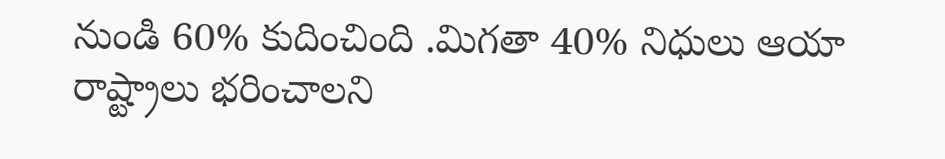నుండి 60% కుదించింది .మిగతా 40% నిధులు ఆయా రాష్ట్రాలు భరించాలని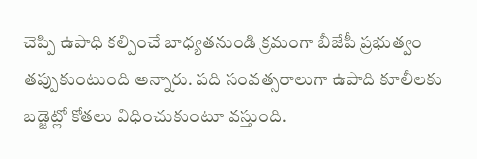చెప్పి ఉపాధి కల్పించే బాధ్యతనుండి క్రమంగా బీజేపీ ప్రభుత్వం తప్పుకుంటుంది అన్నారు. పది సంవత్సరాలుగా ఉపాది కూలీలకు బడ్జెట్లో కోతలు విధించుకుంటూ వస్తుంది.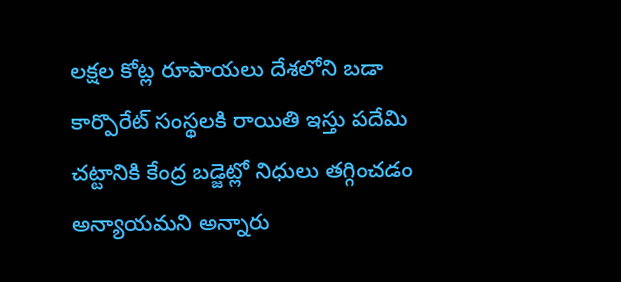లక్షల కోట్ల రూపాయలు దేశలోని బడా కార్పొరేట్ సంస్థలకి రాయితి ఇస్తు పదేమి చట్టానికి కేంద్ర బడ్జెట్లో నిధులు తగ్గించడం అన్యాయమని అన్నారు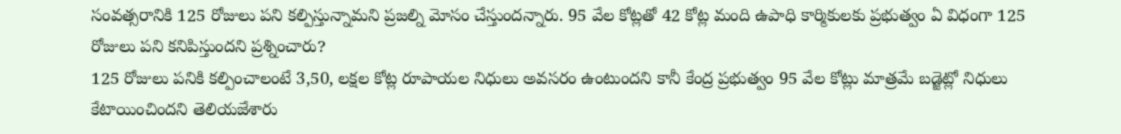సంవత్సరానికి 125 రోజులు పని కల్పిస్తున్నామని ప్రజల్ని మోసం చేస్తుందన్నారు. 95 వేల కోట్లతో 42 కోట్ల మంది ఉపాధి కార్మికులకు ప్రభుత్వం ఏ విధంగా 125 రోజులు పని కనిపిస్తుందని ప్రశ్నించారు?
125 రోజులు పనికి కల్పించాలంటే 3,50, లక్షల కోట్ల రూపాయల నిధులు అవసరం ఉంటుందని కానీ కేంద్ర ప్రభుత్వం 95 వేల కోట్లు మాత్రమే బడ్జెట్లో నిధులు కేటాయించిందని తెలియజేశారు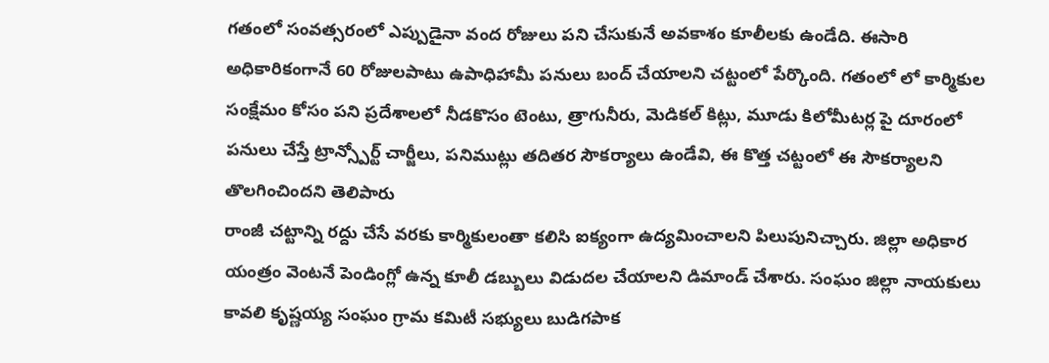గతంలో సంవత్సరంలో ఎప్పుడైనా వంద రోజులు పని చేసుకునే అవకాశం కూలీలకు ఉండేది. ఈసారి అధికారికంగానే 60 రోజులపాటు ఉపాధిహామీ పనులు బంద్ చేయాలని చట్టంలో పేర్కొంది. గతంలో లో కార్మికుల సంక్షేమం కోసం పని ప్రదేశాలలో నీడకొసం టెంటు, త్రాగునీరు, మెడికల్ కిట్లు, మూడు కిలోమీటర్ల పై దూరంలో పనులు చేస్తే ట్రాన్స్పోర్ట్ చార్జీలు, పనిముట్లు తదితర సౌకర్యాలు ఉండేవి, ఈ కొత్త చట్టంలో ఈ సౌకర్యాలని తొలగించిందని తెలిపారు
రాంజీ చట్టాన్ని రద్దు చేసే వరకు కార్మికులంతా కలిసి ఐక్యంగా ఉద్యమించాలని పిలుపునిచ్చారు. జిల్లా అధికార యంత్రం వెంటనే పెండింగ్లో ఉన్న కూలీ డబ్బులు విడుదల చేయాలని డిమాండ్ చేశారు. సంఘం జిల్లా నాయకులు కావలి కృష్ణయ్య సంఘం గ్రామ కమిటీ సభ్యులు బుడిగపాక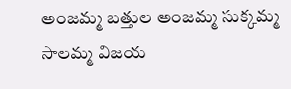అంజమ్మ బత్తుల అంజమ్మ సుక్కమ్మ సాలమ్మ విజయ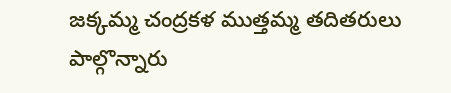జక్కమ్మ చంద్రకళ ముత్తమ్మ తదితరులు పాల్గొన్నారు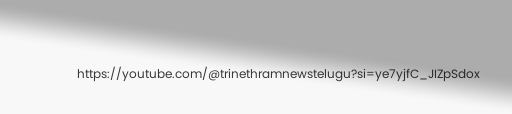https://youtube.com/@trinethramnewstelugu?si=ye7yjfC_JIZpSdox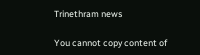Trinethram news

You cannot copy content of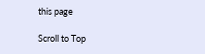this page

Scroll to Top